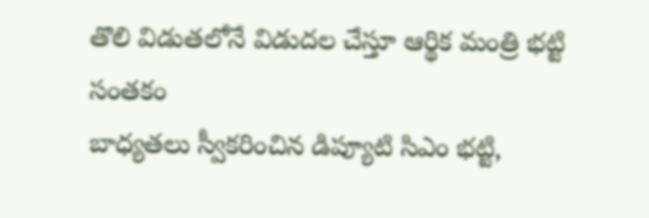తొలి విడుతలోనే విడుదల చేస్తూ ఆర్థిక మంత్రి భట్టి సంతకం
బాధ్యతలు స్వీకరించిన డిప్యూటి సిఎం భట్టి,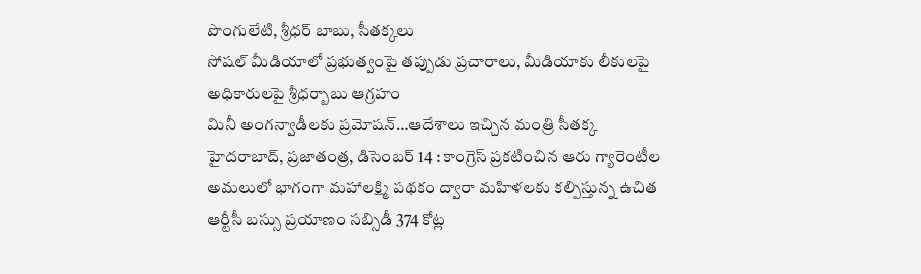పొంగులేటి, శ్రీధర్ బాబు, సీతక్కలు
సోషల్ మీడియాలో ప్రభుత్వంపై తప్పుడు ప్రచారాలు, మీడియాకు లీకులపై అధికారులపై శ్రీధర్బాబు ఆగ్రహం
మినీ అంగన్వాడీలకు ప్రమోషన్…ఆదేశాలు ఇచ్చిన మంత్రి సీతక్క
హైదరాబాద్, ప్రజాతంత్ర, డిసెంబర్ 14 : కాంగ్రెస్ ప్రకటించిన ఆరు గ్యారెంటీల అమలులో భాగంగా మహాలక్ష్మి పథకం ద్వారా మహిళలకు కల్పిస్తున్న ఉచిత ఆర్టీసీ బస్సు ప్రయాణం సబ్సిడీ 374 కోట్ల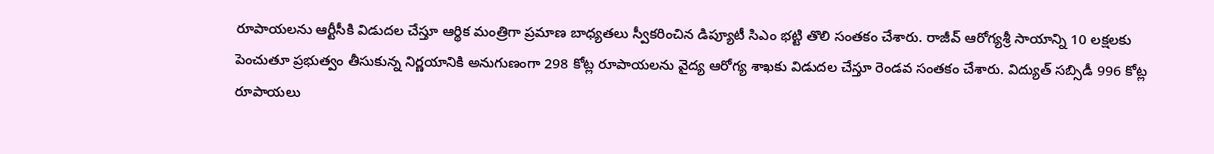రూపాయలను ఆర్టీసీకి విడుదల చేస్తూ ఆర్థిక మంత్రిగా ప్రమాణ బాధ్యతలు స్వీకరించిన డిప్యూటీ సిఎం భట్టి తొలి సంతకం చేశారు. రాజీవ్ ఆరోగ్యశ్రీ సాయాన్ని 10 లక్షలకు పెంచుతూ ప్రభుత్వం తీసుకున్న నిర్ణయానికి అనుగుణంగా 298 కోట్ల రూపాయలను వైద్య ఆరోగ్య శాఖకు విడుదల చేస్తూ రెండవ సంతకం చేశారు. విద్యుత్ సబ్సిడీ 996 కోట్ల రూపాయలు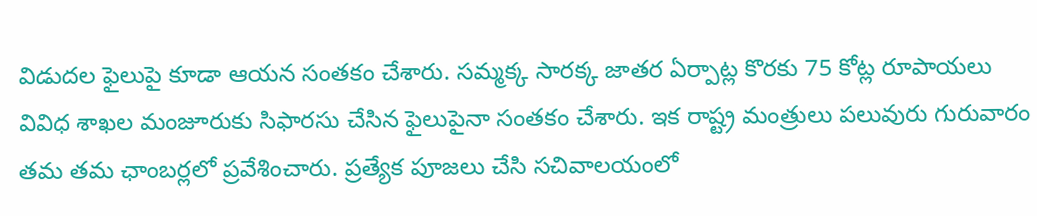విడుదల ఫైలుపై కూడా ఆయన సంతకం చేశారు. సమ్మక్క సారక్క జాతర ఏర్పాట్ల కొరకు 75 కోట్ల రూపాయలు వివిధ శాఖల మంజూరుకు సిఫారసు చేసిన ఫైలుపైనా సంతకం చేశారు. ఇక రాష్ట్ర మంత్రులు పలువురు గురువారం తమ తమ ఛాంబర్లలో ప్రవేశించారు. ప్రత్యేక పూజలు చేసి సచివాలయంలో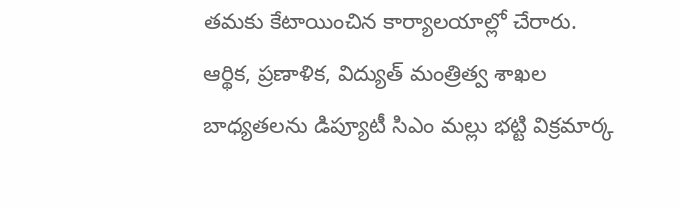తమకు కేటాయించిన కార్యాలయాల్లో చేరారు. ఆర్థిక, ప్రణాళిక, విద్యుత్ మంత్రిత్వ శాఖల బాధ్యతలను డిప్యూటీ సిఎం మల్లు భట్టి విక్రమార్క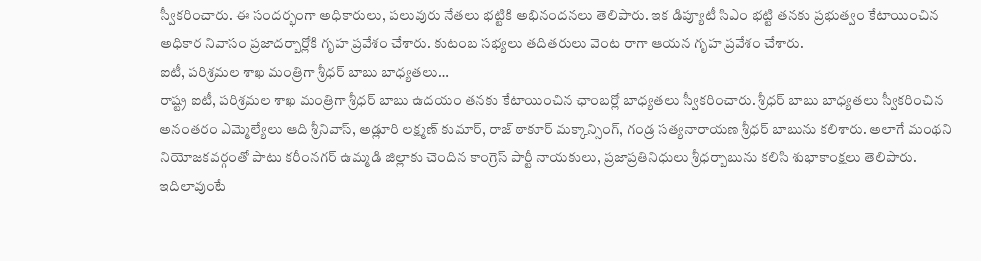స్వీకరించారు. ఈ సందర్భంగా అధికారులు, పలువురు నేతలు భట్టికి అభినందనలు తెలిపారు. ఇక డిప్యూటీ సిఎం భట్టి తనకు ప్రభుత్వం కేటాయించిన అధికార నివాసం ప్రజాదర్బార్లోకి గృహ ప్రవేశం చేశారు. కుటంబ సభ్యలు తదితరులు వెంట రాగా ఆయన గృహ ప్రవేశం చేశారు.
ఐటీ, పరిశ్రమల శాఖ మంత్రిగా శ్రీధర్ బాబు బాధ్యతలు…
రాష్ట్ర ఐటీ, పరిశ్రమల శాఖ మంత్రిగా శ్రీధర్ బాబు ఉదయం తనకు కేటాయించిన ఛాంబర్లో బాధ్యతలు స్వీకరించారు. శ్రీధర్ బాబు బాధ్యతలు స్వీకరించిన అనంతరం ఎమ్మెల్యేలు ఆది శ్రీనివాస్, అడ్లూరి లక్ష్మణ్ కుమార్, రాజ్ ఠాకూర్ మక్కాన్సింగ్, గండ్ర సత్యనారాయణ శ్రీధర్ బాబును కలిశారు. అలాగే మంథని నియోజకవర్గంతో పాటు కరీంనగర్ ఉమ్మడి జిల్లాకు చెందిన కాంగ్రెస్ పార్టీ నాయకులు, ప్రజాప్రతినిధులు శ్రీధర్బాబును కలిసి శుభాకాంక్షలు తెలిపారు. ఇదిలావుంటే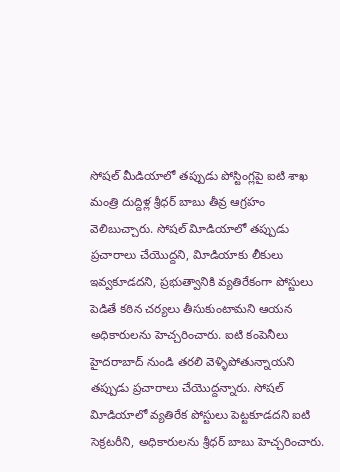సోషల్ మీడియాలో తప్పుడు పోస్టింగ్లపై ఐటి శాఖ మంత్రి దుద్దిళ్ల శ్రీధర్ బాబు తీవ్ర ఆగ్రహం వెలిబుచ్చారు. సోషల్ విూడియాలో తప్పుడు ప్రచారాలు చేయొద్దని, విూడియాకు లీకులు ఇవ్వకూడదని, ప్రభుత్వానికి వ్యతిరేకంగా పోస్టులు పెడితే కఠిన చర్యలు తీసుకుంటామని ఆయన అధికారులను హెచ్చరించారు. ఐటి కంపెనీలు హైదరాబాద్ నుండి తరలి వెళ్ళిపోతున్నాయని తప్పుడు ప్రచారాలు చేయొద్దన్నారు. సోషల్ విూడియాలో వ్యతిరేక పోస్టులు పెట్టకూడదని ఐటి సెక్రటరీని, అధికారులను శ్రీధర్ బాబు హెచ్చరించారు.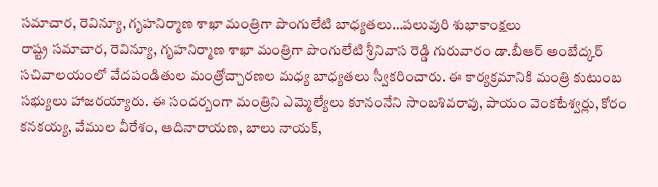సమాచార, రెవిన్యూ, గృహనిర్మాణ శాఖా మంత్రిగా పొంగులేటి బాధ్యతలు…పలువురి శుభాకాంక్షలు
రాష్ట్ర సమాచార, రెవిన్యూ, గృహనిర్మాణ శాఖా మంత్రిగా పొంగులేటి శ్రీనివాస రెడ్డి గురువారం డా.బీఆర్ అంబేద్కర్ సచివాలయంలో వేదపండితుల మంత్రోచ్చారణల మధ్య బాధ్యతలు స్వీకరించారు. ఈ కార్యక్రమానికి మంత్రి కుటుంబ సభ్యులు హాజరయ్యారు. ఈ సందర్బంగా మంత్రిని ఎమ్మెల్యేలు కూనంనేని సాంబశివరావు, పాయం వెంకటేశ్వర్లు, కోరం కనకయ్య, వేముల వీరేశం, ఆదినారాయణ, బాలు నాయక్,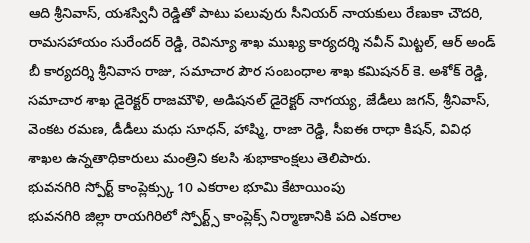ఆది శ్రీనివాస్, యశస్వినీ రెడ్డితో పాటు పలువురు సీనియర్ నాయకులు రేణుకా చౌదరి, రామసహాయం సురేందర్ రెడ్డి, రెవిన్యూ శాఖ ముఖ్య కార్యదర్శి నవీన్ మిట్టల్, ఆర్ అండ్ బీ కార్యదర్శి శ్రీనివాస రాజు, సమాచార పౌర సంబంధాల శాఖ కమిషనర్ కె. అశోక్ రెడ్డి, సమాచార శాఖ డైరెక్టర్ రాజమౌళి, అడిషనల్ డైరెక్టర్ నాగయ్య, జేడీలు జగన్, శ్రీనివాస్, వెంకట రమణ, డీడీలు మధు సూధన్, హాష్మి, రాజా రెడ్డి, సీఐఈ రాధా కిషన్, వివిధ శాఖల ఉన్నతాధికారులు మంత్రిని కలసి శుభాకాంక్షలు తెలిపారు.
భువనగిరి స్పోర్ట్ కాంప్లెక్స్కు 10 ఎకరాల భూమి కేటాయింపు
భువనగిరి జిల్లా రాయగిరిలో స్పోర్ట్స్ కాంప్లెక్స్ నిర్మాణానికి పది ఎకరాల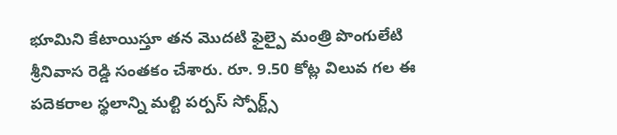భూమిని కేటాయిస్తూ తన మొదటి ఫైల్పై మంత్రి పొంగులేటి శ్రీనివాస రెడ్డి సంతకం చేశారు. రూ. 9.50 కోట్ల విలువ గల ఈ పదెకరాల స్థలాన్ని మల్టి పర్పస్ స్పోర్ట్స్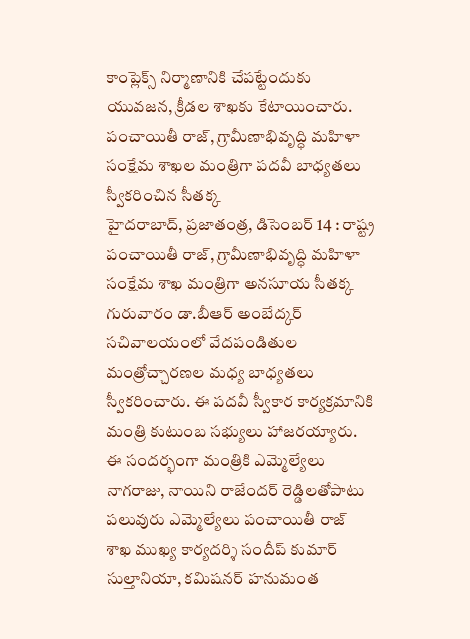కాంప్లెక్స్ నిర్మాణానికి చేపట్టేందుకు యువజన, క్రీడల శాఖకు కేటాయించారు.
పంచాయితీ రాజ్, గ్రామీణాభివృద్ధి మహిళా సంక్షేమ శాఖల మంత్రిగా పదవీ బాధ్యతలు స్వీకరించిన సీతక్క
హైదరాబాద్, ప్రజాతంత్ర, డిసెంబర్ 14 : రాష్ట్ర పంచాయితీ రాజ్, గ్రామీణాభివృద్ధి మహిళా సంక్షేమ శాఖ మంత్రిగా అనసూయ సీతక్క గురువారం డా.బీఆర్ అంబేద్కర్ సచివాలయంలో వేదపండితుల మంత్రోచ్చారణల మధ్య బాధ్యతలు స్వీకరించారు. ఈ పదవీ స్వీకార కార్యక్రమానికి మంత్రి కుటుంబ సభ్యులు హాజరయ్యారు. ఈ సందర్భంగా మంత్రికి ఎమ్మెల్యేలు నాగరాజు, నాయిని రాజేందర్ రెడ్డిలతోపాటు పలువురు ఎమ్మెల్యేలు పంచాయితీ రాజ్ శాఖ ముఖ్య కార్యదర్శి సందీప్ కుమార్ సుల్తానియా, కమిషనర్ హనుమంత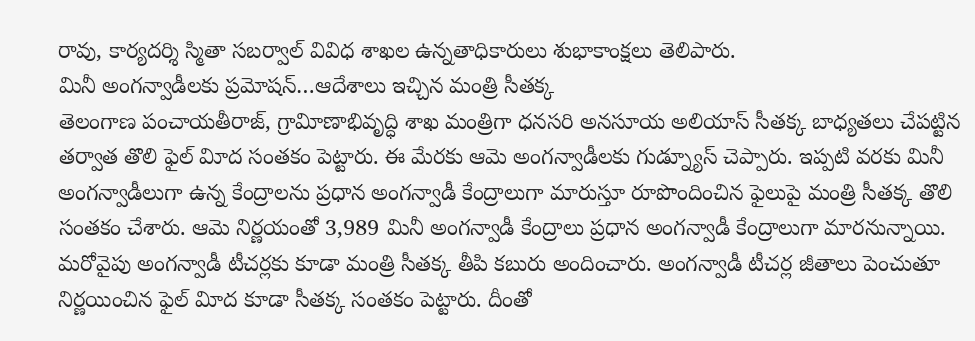రావు, కార్యదర్శి స్మితా సబర్వాల్ వివిధ శాఖల ఉన్నతాధికారులు శుభాకాంక్షలు తెలిపారు.
మినీ అంగన్వాడీలకు ప్రమోషన్…ఆదేశాలు ఇచ్చిన మంత్రి సీతక్క
తెలంగాణ పంచాయతీరాజ్, గ్రావిూణాభివృద్ధి శాఖ మంత్రిగా ధనసరి అనసూయ అలియాస్ సీతక్క బాధ్యతలు చేపట్టిన తర్వాత తొలి ఫైల్ విూద సంతకం పెట్టారు. ఈ మేరకు ఆమె అంగన్వాడీలకు గుడ్న్యూస్ చెప్పారు. ఇప్పటి వరకు మినీ అంగన్వాడీలుగా ఉన్న కేంద్రాలను ప్రధాన అంగన్వాడీ కేంద్రాలుగా మారుస్తూ రూపొందించిన ఫైలుపై మంత్రి సీతక్క తొలి సంతకం చేశారు. ఆమె నిర్ణయంతో 3,989 మినీ అంగన్వాడీ కేంద్రాలు ప్రధాన అంగన్వాడీ కేంద్రాలుగా మారనున్నాయి. మరోవైపు అంగన్వాడీ టీచర్లకు కూడా మంత్రి సీతక్క తీపి కబురు అందించారు. అంగన్వాడీ టీచర్ల జీతాలు పెంచుతూ నిర్ణయించిన ఫైల్ విూద కూడా సీతక్క సంతకం పెట్టారు. దీంతో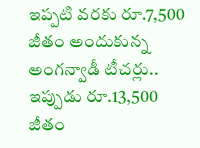ఇప్పటి వరకు రూ.7,500 జీతం అందుకున్న అంగన్వాడీ టీచర్లు.. ఇప్పుడు రూ.13,500 జీతం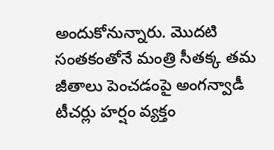అందుకోనున్నారు. మొదటి సంతకంతోనే మంత్రి సీతక్క తమ జీతాలు పెంచడంపై అంగన్వాడీ టీచర్లు హర్షం వ్యక్తం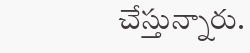చేస్తున్నారు.